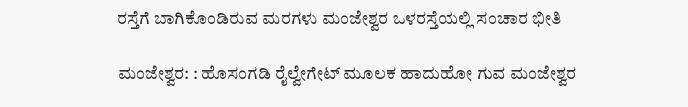ರಸ್ತೆಗೆ ಬಾಗಿಕೊಂಡಿರುವ ಮರಗಳು ಮಂಜೇಶ್ವರ ಒಳರಸ್ತೆಯಲ್ಲಿ ಸಂಚಾರ ಭೀತಿ

ಮಂಜೇಶ್ವರ: : ಹೊಸಂಗಡಿ ರೈಲ್ವೇಗೇಟ್ ಮೂಲಕ ಹಾದುಹೋ ಗುವ ಮಂಜೇಶ್ವರ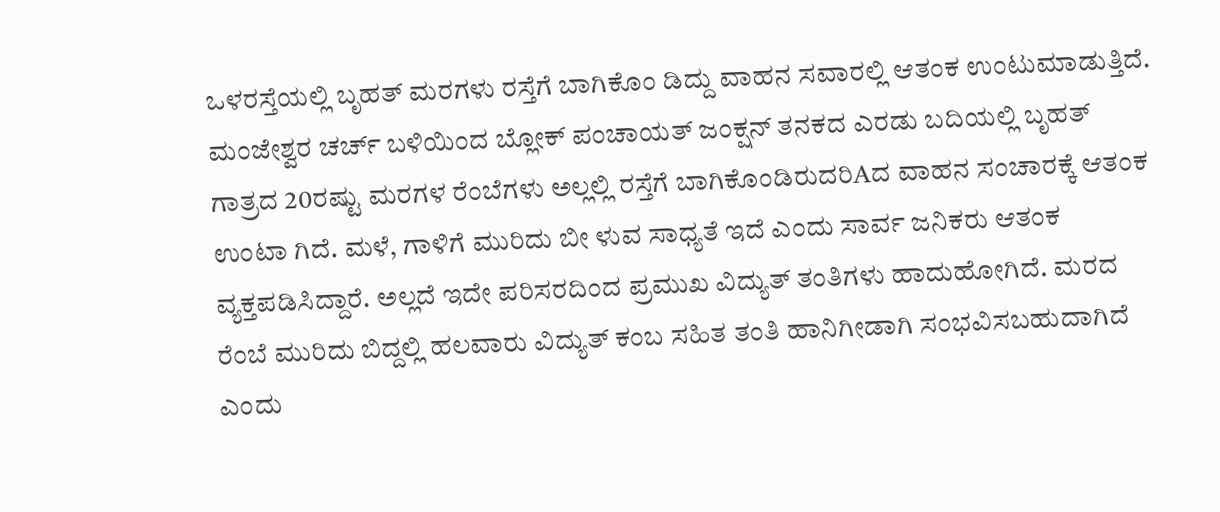ಒಳರಸ್ತೆಯಲ್ಲಿ ಬೃಹತ್ ಮರಗಳು ರಸ್ತೆಗೆ ಬಾಗಿಕೊಂ ಡಿದ್ದು ವಾಹನ ಸವಾರಲ್ಲಿ ಆತಂಕ ಉಂಟುಮಾಡುತ್ತಿದೆ. ಮಂಜೇಶ್ವರ ಚರ್ಚ್ ಬಳಿಯಿಂದ ಬ್ಲೋಕ್ ಪಂಚಾಯತ್ ಜಂಕ್ಷನ್ ತನಕದ ಎರಡು ಬದಿಯಲ್ಲಿ ಬೃಹತ್ ಗಾತ್ರದ 20ರಷ್ಟು ಮರಗಳ ರೆಂಬೆಗಳು ಅಲ್ಲಲ್ಲಿ ರಸ್ತೆಗೆ ಬಾಗಿಕೊಂಡಿರುದರಿAದ ವಾಹನ ಸಂಚಾರಕ್ಕೆ ಆತಂಕ ಉಂಟಾ ಗಿದೆ. ಮಳೆ, ಗಾಳಿಗೆ ಮುರಿದು ಬೀ ಳುವ ಸಾಧ್ಯತೆ ಇದೆ ಎಂದು ಸಾರ್ವ ಜನಿಕರು ಆತಂಕ ವ್ಯಕ್ತಪಡಿಸಿದ್ದಾರೆ. ಅಲ್ಲದೆ ಇದೇ ಪರಿಸರದಿಂದ ಪ್ರಮುಖ ವಿದ್ಯುತ್ ತಂತಿಗಳು ಹಾದುಹೋಗಿದೆ. ಮರದ ರೆಂಬೆ ಮುರಿದು ಬಿದ್ದಲ್ಲಿ ಹಲವಾರು ವಿದ್ಯುತ್ ಕಂಬ ಸಹಿತ ತಂತಿ ಹಾನಿಗೀಡಾಗಿ ಸಂಭವಿಸಬಹುದಾಗಿದೆ ಎಂದು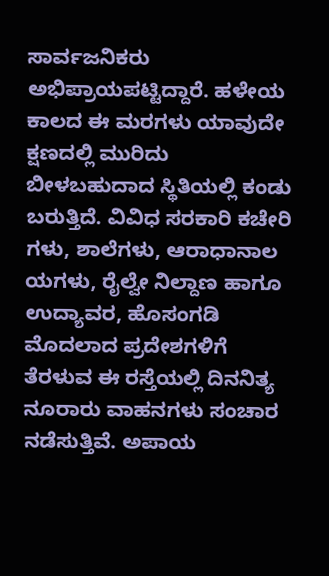ಸಾರ್ವಜನಿಕರು ಅಭಿಪ್ರಾಯಪಟ್ಟಿದ್ದಾರೆ. ಹಳೇಯ ಕಾಲದ ಈ ಮರಗಳು ಯಾವುದೇ ಕ್ಷಣದಲ್ಲಿ ಮುರಿದು ಬೀಳಬಹುದಾದ ಸ್ಥಿತಿಯಲ್ಲಿ ಕಂಡು ಬರುತ್ತಿದೆ. ವಿವಿಧ ಸರಕಾರಿ ಕಚೇರಿ ಗಳು, ಶಾಲೆಗಳು, ಆರಾಧಾನಾಲ ಯಗಳು, ರೈಲ್ವೇ ನಿಲ್ದಾಣ ಹಾಗೂ ಉದ್ಯಾವರ, ಹೊಸಂಗಡಿ ಮೊದಲಾದ ಪ್ರದೇಶಗಳಿಗೆ ತೆರಳುವ ಈ ರಸ್ತೆಯಲ್ಲಿ ದಿನನಿತ್ಯ ನೂರಾರು ವಾಹನಗಳು ಸಂಚಾರ ನಡೆಸುತ್ತಿವೆ. ಅಪಾಯ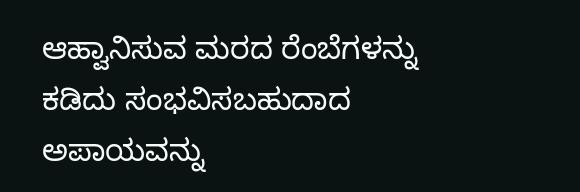ಆಹ್ವಾನಿಸುವ ಮರದ ರೆಂಬೆಗಳನ್ನು ಕಡಿದು ಸಂಭವಿಸಬಹುದಾದ ಅಪಾಯವನ್ನು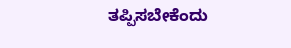ತಪ್ಪಿಸಬೇಕೆಂದು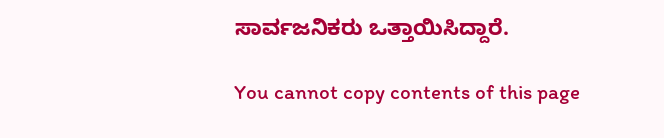ಸಾರ್ವಜನಿಕರು ಒತ್ತಾಯಿಸಿದ್ದಾರೆ.

You cannot copy contents of this page